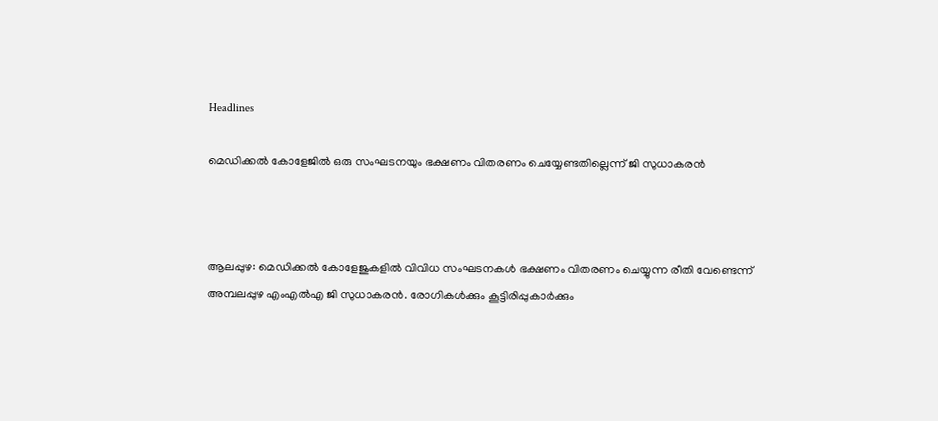Headlines

മെഡിക്കല്‍ കോളേജിൽ ഒരു സംഘടനയും ഭക്ഷണം വിതരണം ചെയ്യേണ്ടതില്ലെന്ന് ജി സുധാകരൻ



ആലപ്പുഴ: മെഡിക്കൽ കോളേജുകളിൽ വിവിധ സംഘടനകൾ ഭക്ഷണം വിതരണം ചെയ്യുന്ന രീതി വേണ്ടെന്ന് അമ്പലപ്പുഴ എംഎൽഎ ജി സുധാകരന്‍. രോഗികള്‍ക്കും കൂട്ടിരിപ്പുകാര്‍ക്കും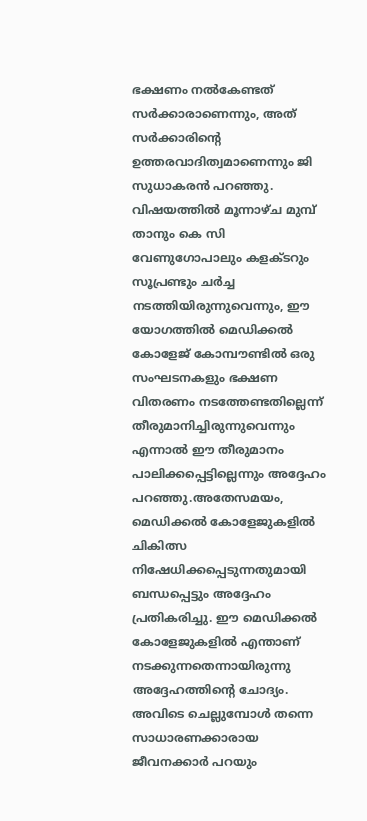ഭക്ഷണം നൽകേണ്ടത് സർക്കാരാണെന്നും, അത് സർക്കാരിന്റെ ഉത്തരവാദിത്വമാണെന്നും ജി സുധാകരന്‍ പറഞ്ഞു. വിഷയത്തിൽ മൂന്നാഴ്ച മുമ്പ് താനും കെ സി വേണുഗോപാലും കളക്ടറും സൂപ്രണ്ടും ചർച്ച നടത്തിയിരുന്നുവെന്നും, ഈ യോഗത്തിൽ മെഡിക്കൽ കോളേജ് കോമ്പൗണ്ടില്‍ ഒരു സംഘടനകളും ഭക്ഷണ വിതരണം നടത്തേണ്ടതില്ലെന്ന് തീരുമാനിച്ചിരുന്നുവെന്നും എന്നാൽ ഈ തീരുമാനം പാലിക്കപ്പെട്ടില്ലെന്നും അദ്ദേഹം പറഞ്ഞു.അതേസമയം, മെഡിക്കൽ കോളേജുകളിൽ ചികിത്സ നിഷേധിക്കപ്പെടുന്നതുമായി ബന്ധപ്പെട്ടും അദ്ദേഹം പ്രതികരിച്ചു. ഈ മെഡിക്കൽ കോളേജുകളിൽ എന്താണ് നടക്കുന്നതെന്നായിരുന്നു അദ്ദേഹത്തിന്റെ ചോദ്യം. അവിടെ ചെല്ലുമ്പോൾ തന്നെ സാധാരണക്കാരായ ജീവനക്കാർ പറയും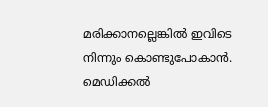മരിക്കാനല്ലെങ്കിൽ ഇവിടെ നിന്നും കൊണ്ടുപോകാൻ. മെഡിക്കൽ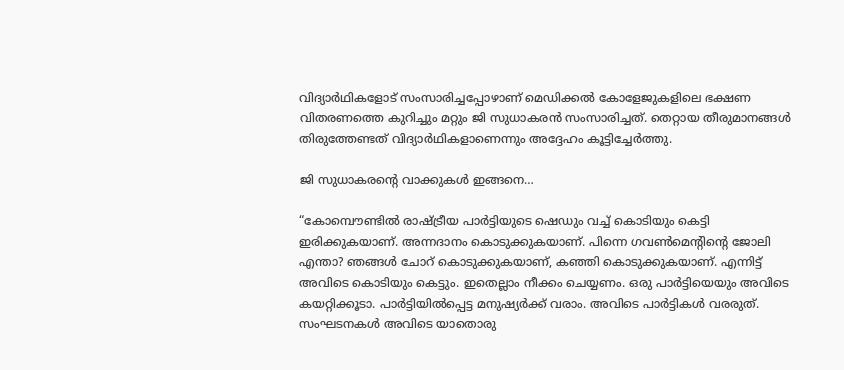വിദ്യാർഥികളോട് സംസാരിച്ചപ്പോഴാണ് മെഡിക്കല്‍ കോളേജുകളിലെ ഭക്ഷണ വിതരണത്തെ കുറിച്ചും മറ്റും ജി സുധാകരൻ സംസാരിച്ചത്. തെറ്റായ തീരുമാനങ്ങൾ തിരുത്തേണ്ടത് വിദ്യാർഥികളാണെന്നും അദ്ദേഹം കൂട്ടിച്ചേർത്തു.

ജി സുധാകരന്റെ വാക്കുകൾ ഇങ്ങനെ…

“കോമ്പൌണ്ടിൽ രാഷ്ട്രീയ പാർട്ടിയുടെ ഷെഡും വച്ച് കൊടിയും കെട്ടി ഇരിക്കുകയാണ്. അന്നദാനം കൊടുക്കുകയാണ്. പിന്നെ ഗവണ്‍മെന്‍റിന്‍റെ ജോലി എന്താ? ഞങ്ങൾ ചോറ് കൊടുക്കുകയാണ്, കഞ്ഞി കൊടുക്കുകയാണ്. എന്നിട്ട് അവിടെ കൊടിയും കെട്ടും. ഇതെല്ലാം നീക്കം ചെയ്യണം. ഒരു പാർട്ടിയെയും അവിടെ കയറ്റിക്കൂടാ. പാർട്ടിയിൽപ്പെട്ട മനുഷ്യർക്ക് വരാം. അവിടെ പാർട്ടികൾ വരരുത്. സംഘടനകൾ അവിടെ യാതൊരു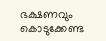ഭക്ഷണവും കൊടുക്കേണ്ട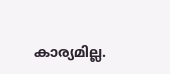കാര്യമില്ല.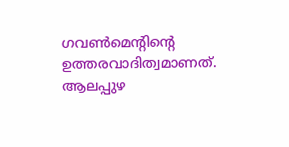ഗവണ്‍മെന്‍റിന്‍റെ ഉത്തരവാദിത്വമാണത്. ആലപ്പുഴ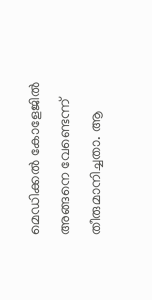മെഡിക്കൽ കോളേജിൽ അങ്ങനെ വേണ്ടെന്ന് തീരുമാനിച്ചതാ. ആ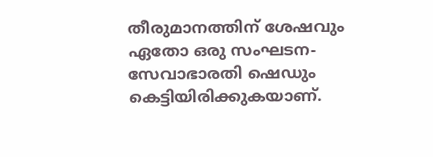തീരുമാനത്തിന് ശേഷവും ഏതോ ഒരു സംഘടന- സേവാഭാരതി ഷെഡും കെട്ടിയിരിക്കുകയാണ്.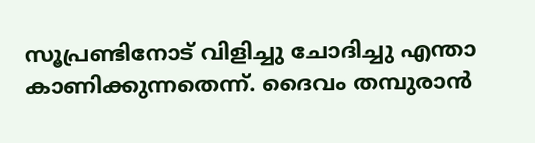സൂപ്രണ്ടിനോട് വിളിച്ചു ചോദിച്ചു എന്താ കാണിക്കുന്നതെന്ന്. ദൈവം തമ്പുരാൻ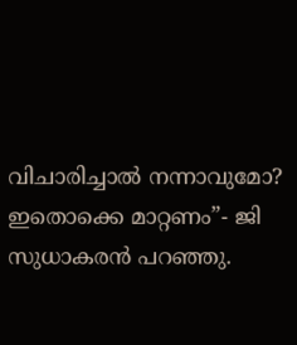വിചാരിച്ചാൽ നന്നാവുമോ? ഇതൊക്കെ മാറ്റണം”- ജി സുധാകരൻ പറഞ്ഞു.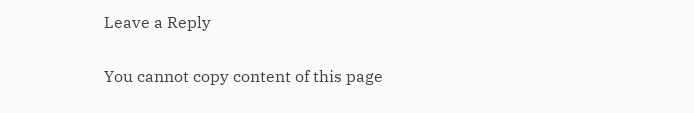Leave a Reply

You cannot copy content of this page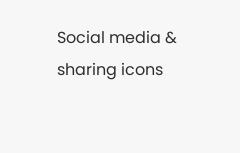Social media & sharing icons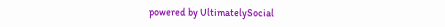powered by UltimatelySocial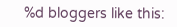%d bloggers like this: